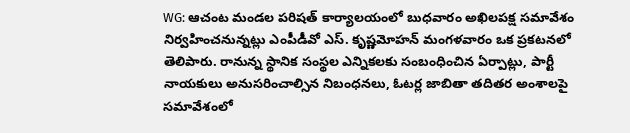WG: ఆచంట మండల పరిషత్ కార్యాలయంలో బుధవారం అఖిలపక్ష సమావేశం నిర్వహించనున్నట్లు ఎంపీడీవో ఎస్. కృష్ణమోహన్ మంగళవారం ఒక ప్రకటనలో తెలిపారు. రానున్న స్థానిక సంస్థల ఎన్నికలకు సంబంధించిన ఏర్పాట్లు, పార్టీ నాయకులు అనుసరించాల్సిన నిబంధనలు, ఓటర్ల జాబితా తదితర అంశాలపై సమావేశంలో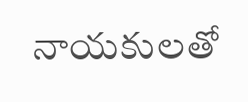నాయకులతో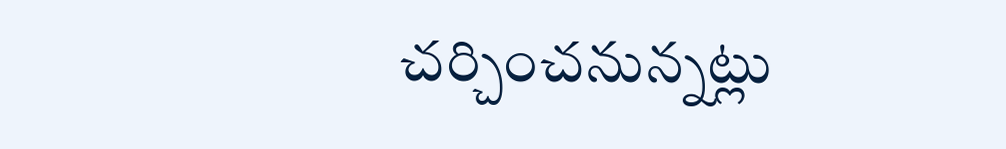చర్చించనున్నట్లు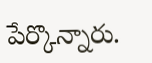పేర్కొన్నారు.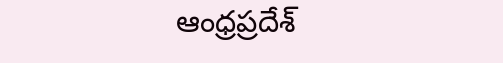ఆంధ్రప్రదేశ్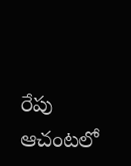రేపు ఆచంటలో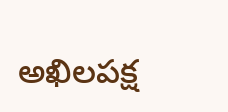అఖిలపక్ష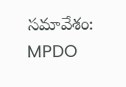సమావేశం: MPDO